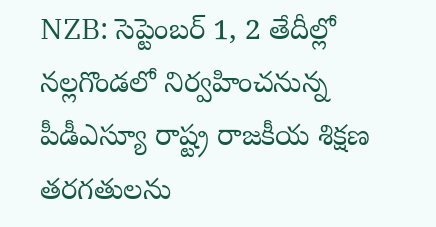NZB: సెప్టెంబర్ 1, 2 తేదీల్లో నల్లగొండలో నిర్వహించనున్న పీడీఎస్యూ రాష్ట్ర రాజకీయ శిక్షణ తరగతులను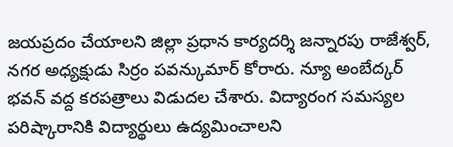జయప్రదం చేయాలని జిల్లా ప్రధాన కార్యదర్శి జన్నారపు రాజేశ్వర్, నగర అధ్యక్షుడు సిర్రం పవన్కుమార్ కోరారు. న్యూ అంబేద్కర్ భవన్ వద్ద కరపత్రాలు విడుదల చేశారు. విద్యారంగ సమస్యల పరిష్కారానికి విద్యార్థులు ఉద్యమించాలని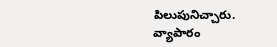పిలుపునిచ్చారు.
వ్యాపారం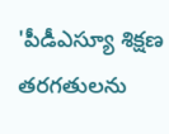'పీడీఎస్యూ శిక్షణ తరగతులను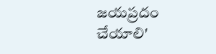జయప్రదం చేయాలి'